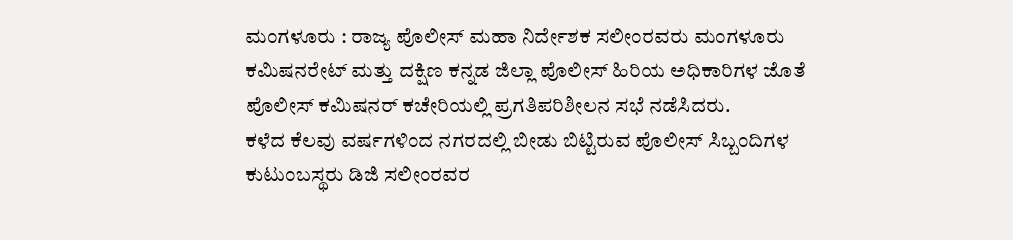ಮಂಗಳೂರು : ರಾಜ್ಯ ಪೊಲೀಸ್ ಮಹಾ ನಿರ್ದೇಶಕ ಸಲೀಂರವರು ಮಂಗಳೂರು ಕಮಿಷನರೇಟ್ ಮತ್ತು ದಕ್ಷಿಣ ಕನ್ನಡ ಜಿಲ್ಲಾ ಪೊಲೀಸ್ ಹಿರಿಯ ಅಧಿಕಾರಿಗಳ ಜೊತೆ ಪೊಲೀಸ್ ಕಮಿಷನರ್ ಕಚೇರಿಯಲ್ಲಿ ಪ್ರಗತಿಪರಿಶೀಲನ ಸಭೆ ನಡೆಸಿದರು.
ಕಳೆದ ಕೆಲವು ವರ್ಷಗಳಿಂದ ನಗರದಲ್ಲಿ ಬೀಡು ಬಿಟ್ಟಿರುವ ಪೊಲೀಸ್ ಸಿಬ್ಬಂದಿಗಳ ಕುಟುಂಬಸ್ಥರು ಡಿಜಿ ಸಲೀಂರವರ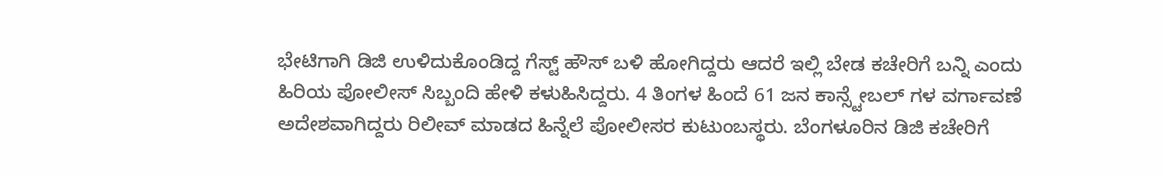ಭೇಟಿಗಾಗಿ ಡಿಜಿ ಉಳಿದುಕೊಂಡಿದ್ದ ಗೆಸ್ಟ್ ಹೌಸ್ ಬಳಿ ಹೋಗಿದ್ದರು ಆದರೆ ಇಲ್ಲಿ ಬೇಡ ಕಚೇರಿಗೆ ಬನ್ನಿ ಎಂದು ಹಿರಿಯ ಪೋಲೀಸ್ ಸಿಬ್ಬಂದಿ ಹೇಳಿ ಕಳುಹಿಸಿದ್ದರು. 4 ತಿಂಗಳ ಹಿಂದೆ 61 ಜನ ಕಾನ್ಸ್ಟೇಬಲ್ ಗಳ ವರ್ಗಾವಣೆ ಅದೇಶವಾಗಿದ್ದರು ರಿಲೀವ್ ಮಾಡದ ಹಿನ್ನೆಲೆ ಪೋಲೀಸರ ಕುಟುಂಬಸ್ಥರು. ಬೆಂಗಳೂರಿನ ಡಿಜಿ ಕಚೇರಿಗೆ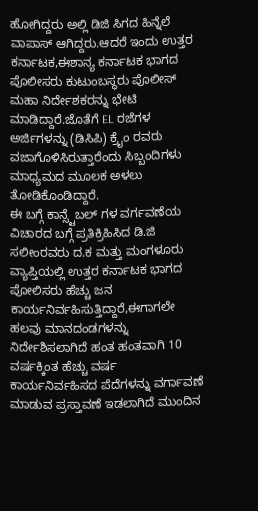ಹೋಗಿದ್ದರು ಅಲ್ಲಿ ಡಿಜಿ ಸಿಗದ ಹಿನ್ನೆಲೆ ವಾಪಾಸ್ ಆಗಿದ್ದರು.ಆದರೆ ಇಂದು ಉತ್ತರ ಕರ್ನಾಟಕ,ಈಶಾನ್ಯ ಕರ್ನಾಟಕ ಭಾಗದ ಪೊಲೀಸರು ಕುಟುಂಬಸ್ಥರು ಪೊಲೀಸ್ ಮಹಾ ನಿರ್ದೇಶಕರನ್ನು ಭೇಟಿ ಮಾಡಿದ್ದಾರೆ.ಜೊತೆಗೆ EL ರಜೆಗಳ ಅರ್ಜಿಗಳನ್ನು (ಡಿಸಿಪಿ) ಕ್ರೈಂ ರವರು ವಜಾಗೊಳಿಸಿರುತ್ತಾರೆಂದು ಸಿಬ್ಬಂದಿಗಳು ಮಾಧ್ಯಮದ ಮೂಲಕ ಅಳಲು ತೋಡಿಕೊಂಡಿದ್ದಾರೆ.
ಈ ಬಗ್ಗೆ ಕಾನ್ಸ್ಟೆಬಲ್ ಗಳ ವರ್ಗವಣೆಯ ವಿಚಾರದ ಬಗ್ಗೆ ಪ್ರತಿಕ್ರಿಹಿಸಿದ ಡಿ.ಜಿ ಸಲೀಂರವರು ದ.ಕ ಮತ್ತು ಮಂಗಳೂರು ವ್ಯಾಪ್ತಿಯಲ್ಲಿ ಉತ್ತರ ಕರ್ನಾಟಕ ಭಾಗದ ಪೋಲಿಸರು ಹೆಚ್ಚು ಜನ ಕಾರ್ಯನಿರ್ವಹಿಸುತ್ತಿದ್ದಾರೆ,ಈಗಾಗಲೇ ಹಲವು ಮಾನದಂಡಗಳನ್ನು ನಿರ್ದೇಶಿಸಲಾಗಿದೆ ಹಂತ ಹಂತವಾಗಿ 10 ವರ್ಷಕ್ಕಿಂತ ಹೆಚ್ಚು ವರ್ಷ ಕಾರ್ಯನಿರ್ವಹಿಸದ ಪೆದೆಗಳನ್ನು ವರ್ಗಾವಣೆ ಮಾಡುವ ಪ್ರಸ್ತಾವಣೆ ಇಡಲಾಗಿದೆ ಮುಂದಿನ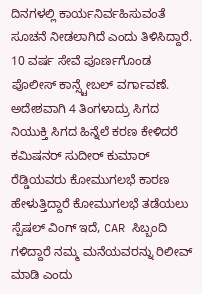ದಿನಗಳಲ್ಲಿ ಕಾರ್ಯನಿರ್ವಹಿಸುವಂತೆ ಸೂಚನೆ ನೀಡಲಾಗಿದೆ ಎಂದು ತಿಳಿಸಿದ್ದಾರೆ.
10 ವರ್ಷ ಸೇವೆ ಪೂರ್ಣಗೊಂಡ ಪೊಲೀಸ್ ಕಾನ್ಸ್ಟೇಬಲ್ ವರ್ಗಾವಣೆ. ಅದೇಶವಾಗಿ 4 ತಿಂಗಳಾದ್ರು ಸಿಗದ ನಿಯುಕ್ತಿ ಸಿಗದ ಹಿನ್ನೆಲೆ ಕರಣ ಕೇಳಿದರೆ ಕಮಿಷನರ್ ಸುದೀರ್ ಕುಮಾರ್ ರೆಡ್ಡಿಯವರು ಕೋಮುಗಲಭೆ ಕಾರಣ ಹೇಳುತ್ತಿದ್ದಾರೆ ಕೋಮುಗಲಭೆ ತಡೆಯಲು ಸ್ಪೆಷಲ್ ವಿಂಗ್ ಇದೆ, CAR ಸಿಬ್ಬಂದಿ ಗಳಿದ್ದಾರೆ ನಮ್ಮ ಮನೆಯವರನ್ನು ರಿಲೀವ್ ಮಾಡಿ ಎಂದು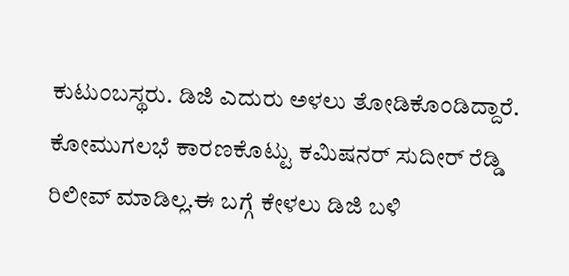ಕುಟುಂಬಸ್ಥರು. ಡಿಜಿ ಎದುರು ಅಳಲು ತೋಡಿಕೊಂಡಿದ್ದಾರೆ. ಕೋಮುಗಲಭೆ ಕಾರಣಕೊಟ್ಟು ಕಮಿಷನರ್ ಸುದೀರ್ ರೆಡ್ಡಿ ರಿಲೀವ್ ಮಾಡಿಲ್ಲ.ಈ ಬಗ್ಗೆ ಕೇಳಲು ಡಿಜಿ ಬಳಿ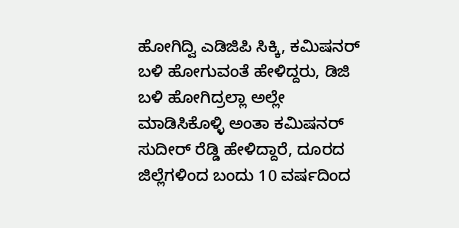ಹೋಗಿದ್ವಿ ಎಡಿಜಿಪಿ ಸಿಕ್ಕಿ, ಕಮಿಷನರ್ ಬಳಿ ಹೋಗುವಂತೆ ಹೇಳಿದ್ದರು, ಡಿಜಿ ಬಳಿ ಹೋಗಿದ್ರಲ್ಲಾ ಅಲ್ಲೇ ಮಾಡಿಸಿಕೊಳ್ಳಿ ಅಂತಾ ಕಮಿಷನರ್ ಸುದೀರ್ ರೆಡ್ಡಿ ಹೇಳಿದ್ದಾರೆ, ದೂರದ ಜಿಲ್ಲೆಗಳಿಂದ ಬಂದು 10 ವರ್ಷದಿಂದ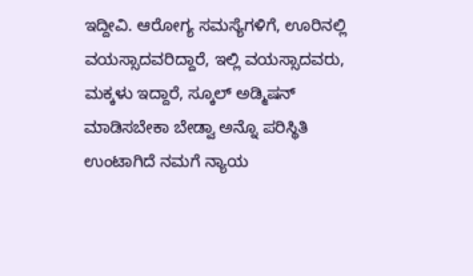ಇದ್ದೀವಿ. ಆರೋಗ್ಯ ಸಮಸ್ಯೆಗಳಿಗೆ, ಊರಿನಲ್ಲಿ ವಯಸ್ಸಾದವರಿದ್ದಾರೆ, ಇಲ್ಲಿ ವಯಸ್ಸಾದವರು, ಮಕ್ಕಳು ಇದ್ದಾರೆ, ಸ್ಕೂಲ್ ಅಡ್ಮಿಷನ್ ಮಾಡಿಸಬೇಕಾ ಬೇಡ್ವಾ ಅನ್ನೊ ಪರಿಸ್ಥಿತಿ ಉಂಟಾಗಿದೆ ನಮಗೆ ನ್ಯಾಯ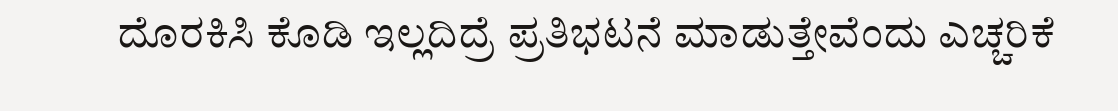ದೊರಕಿಸಿ ಕೊಡಿ ಇಲ್ಲದಿದ್ರೆ ಪ್ರತಿಭಟನೆ ಮಾಡುತ್ತೇವೆಂದು ಎಚ್ಚರಿಕೆ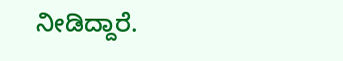ನೀಡಿದ್ದಾರೆ.